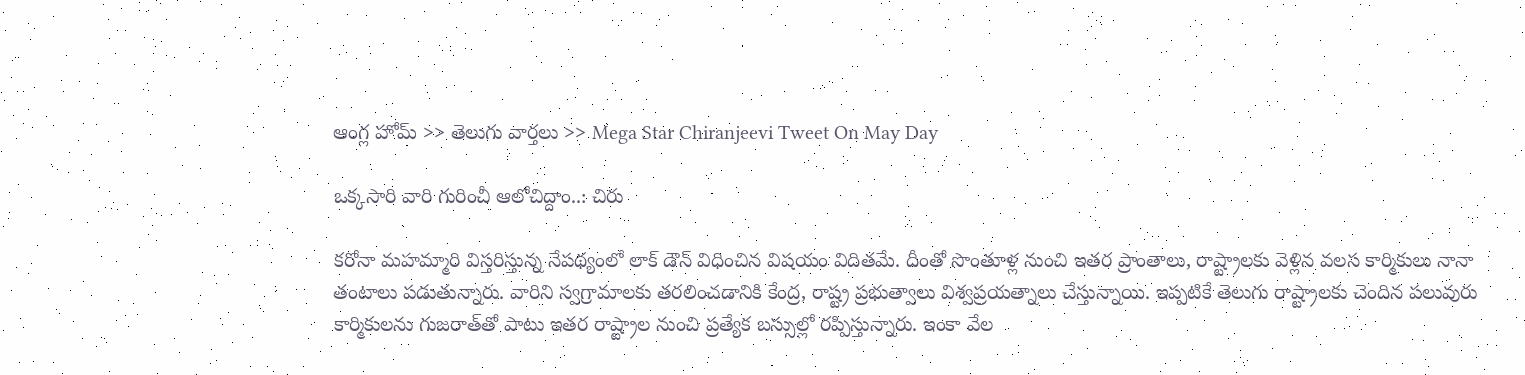ఆంగ్ల హోమ్ >> తెలుగు వార్తలు >> Mega Star Chiranjeevi Tweet On May Day

ఒక్కసారి వారి గురించీ ఆలోచిద్దాం..: చిరు

కరోనా మహమ్మారి విస్తరిస్తున్న నేపథ్యంలో లాక్ డౌన్ విధించిన విషయం విదితమే. దీంతో సొంతూళ్ల నుంచి ఇతర ప్రాంతాలు, రాష్ట్రాలకు వెళ్లిన వలస కార్మికులు నానా తంటాలు పడుతున్నారు. వారిని స్వగ్రామాలకు తరలించడానికి కేంద్ర, రాష్ట్ర ప్రభుత్వాలు విశ్వప్రయత్నాలు చేస్తున్నాయి. ఇప్పటికే తెలుగు రాష్ట్రాలకు చెందిన పలువురు కార్మికులను గుజరాత్‌తో పాటు ఇతర రాష్ట్రాల నుంచి ప్రత్యేక బస్సుల్లో రప్పిస్తున్నారు. ఇంకా వేల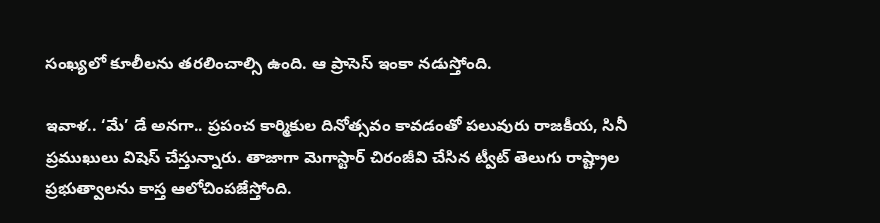సంఖ్యలో కూలీలను తరలించాల్సి ఉంది. ఆ ప్రాసెస్ ఇంకా నడుస్తోంది.

ఇవాళ.. ‘మే’ డే అనగా.. ప్రపంచ కార్మికుల దినోత్సవం కావడంతో పలువురు రాజకీయ, సినీ ప్రముఖులు విషెస్ చేస్తున్నారు. తాజాగా మెగాస్టార్ చిరంజీవి చేసిన ట్వీట్ తెలుగు రాష్ట్రాల ప్రభుత్వాలను కాస్త ఆలోచింపజేస్తోంది.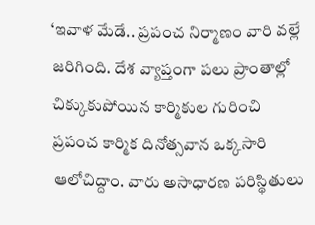‘ఇవాళ మేడే.. ప్రపంచ నిర్మాణం వారి వల్లే జరిగింది. దేశ వ్యాప్తంగా పలు ప్రాంతాల్లో చిక్కుకుపోయిన కార్మికుల గురించి ప్రపంచ కార్మిక దినోత్సవాన ఒక్కసారి ఆలోచిద్దాం. వారు అసాధారణ పరిస్థితులు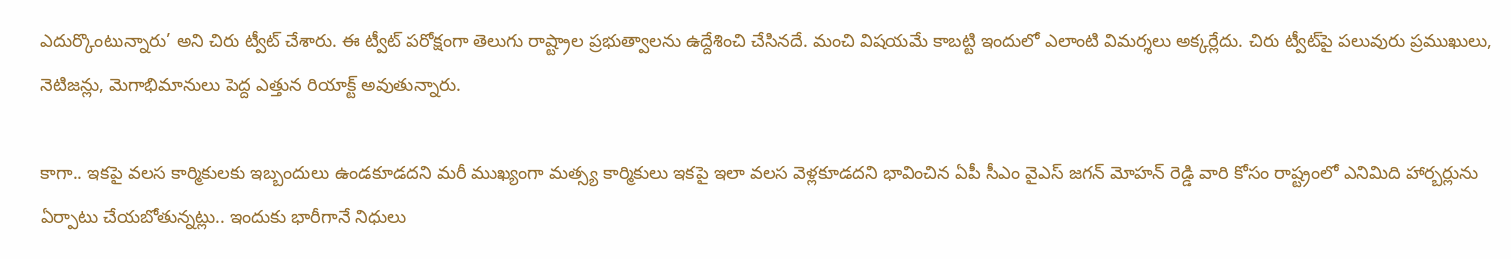ఎదుర్కొంటున్నారు’ అని చిరు ట్వీట్ చేశారు. ఈ ట్వీట్‌ పరోక్షంగా తెలుగు రాష్ట్రాల ప్రభుత్వాలను ఉద్దేశించి చేసినదే. మంచి విషయమే కాబట్టి ఇందులో ఎలాంటి విమర్శలు అక్కర్లేదు. చిరు ట్వీట్‌పై పలువురు ప్రముఖులు, నెటిజన్లు, మెగాభిమానులు పెద్ద ఎత్తున రియాక్ట్ అవుతున్నారు.

కాగా.. ఇకపై వలస కార్మికులకు ఇబ్బందులు ఉండకూడదని మరీ ముఖ్యంగా మత్స్య కార్మికులు ఇకపై ఇలా వలస వెళ్లకూడదని భావించిన ఏపీ సీఎం వైఎస్ జగన్ మోహన్ రెడ్డి వారి కోసం రాష్ట్రంలో ఎనిమిది హార్బర్లును ఏర్పాటు చేయబోతున్నట్లు.. ఇందుకు భారీగానే నిధులు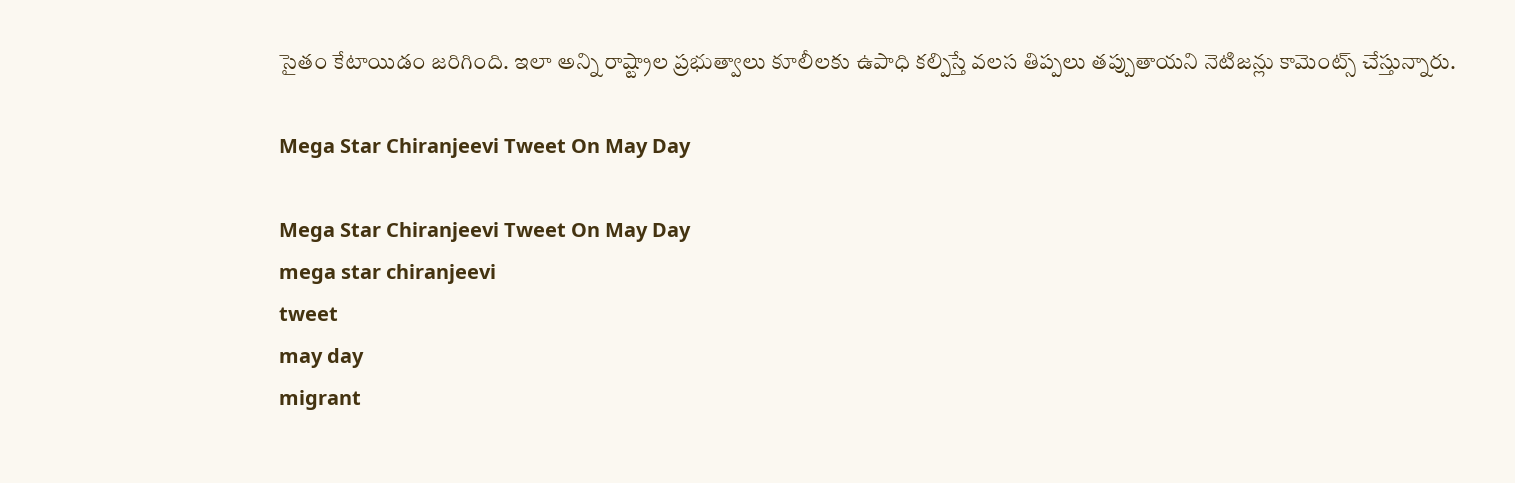సైతం కేటాయిడం జరిగింది. ఇలా అన్ని రాష్ట్రాల ప్రభుత్వాలు కూలీలకు ఉపాధి కల్పిస్తే వలస తిప్పలు తప్పుతాయని నెటిజన్లు కామెంట్స్ చేస్తున్నారు.

Mega Star Chiranjeevi Tweet On May Day

Mega Star Chiranjeevi Tweet On May Day
mega star chiranjeevi
tweet
may day
migrant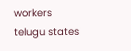workers
telugu states